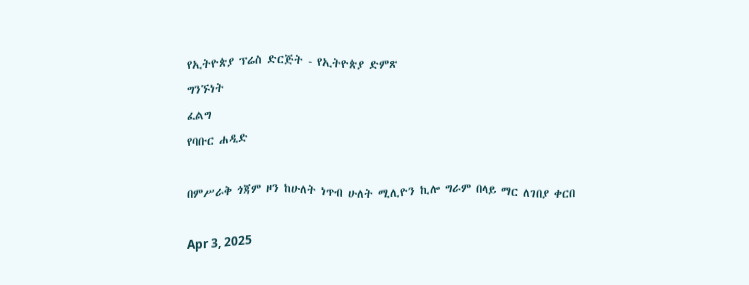የኢትዮጵያ ፕሬስ ድርጅት - የኢትዮጵያ ድምጽ
ግንኙነት
ፈልግ
የባቡር ሐዲድ

በምሥራቅ ጎጃም ዞን ከሁለት ነጥብ ሁለት ሚሊዮን ኪሎ ግራም በላይ ማር ለገበያ ቀርበ

Apr 3, 2025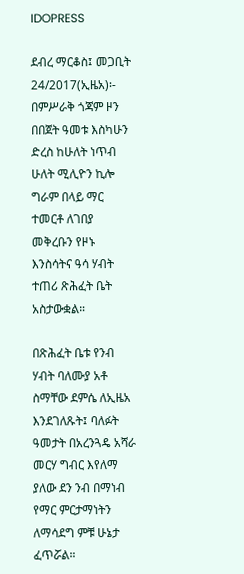IDOPRESS

ደብረ ማርቆስ፤ መጋቢት 24/2017(ኢዜአ)፡- በምሥራቅ ጎጃም ዞን በበጀት ዓመቱ እስካሁን ድረስ ከሁለት ነጥብ ሁለት ሚሊዮን ኪሎ ግራም በላይ ማር ተመርቶ ለገበያ መቅረቡን የዞኑ እንስሳትና ዓሳ ሃብት ተጠሪ ጽሕፈት ቤት አስታውቋል።

በጽሕፈት ቤቱ የንብ ሃብት ባለሙያ አቶ ስማቸው ደምሴ ለኢዜአ እንደገለጹት፤ ባለፉት ዓመታት በአረንጓዴ አሻራ መርሃ ግብር እየለማ ያለው ደን ንብ በማነብ የማር ምርታማነትን ለማሳደግ ምቹ ሁኔታ ፈጥሯል።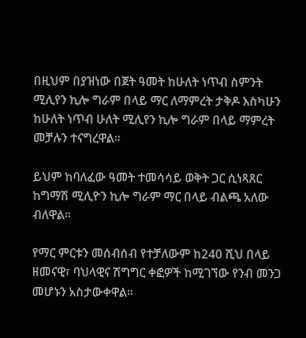በዚህም በያዝነው በጀት ዓመት ከሁለት ነጥብ ስምንት ሚሊየን ኪሎ ግራም በላይ ማር ለማምረት ታቅዶ እስካሁን ከሁለት ነጥብ ሁለት ሚሊየን ኪሎ ግራም በላይ ማምረት መቻሉን ተናግረዋል።

ይህም ከባለፈው ዓመት ተመሳሳይ ወቅት ጋር ሲነጻጸር ከግማሽ ሚሊዮን ኪሎ ግራም ማር በላይ ብልጫ አለው ብለዋል።

የማር ምርቱን መሰብሰብ የተቻለውም ከ240 ሺህ በላይ ዘመናዊ፣ ባህላዊና ሽግግር ቀፎዎች ከሚገኘው የንብ መንጋ መሆኑን አስታውቀዋል።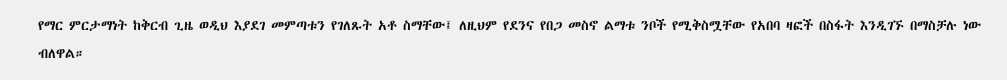የማር ምርታማነት ከቅርብ ጊዜ ወዲህ እያደገ መምጣቱን የገለጹት አቶ ስማቸው፤ ለዚህም የደንና የበጋ መስኖ ልማቱ ንቦች የሚቅስሟቸው የአበባ ዛፎች በስፋት እንዲገኙ በማስቻሉ ነው ብለዋል።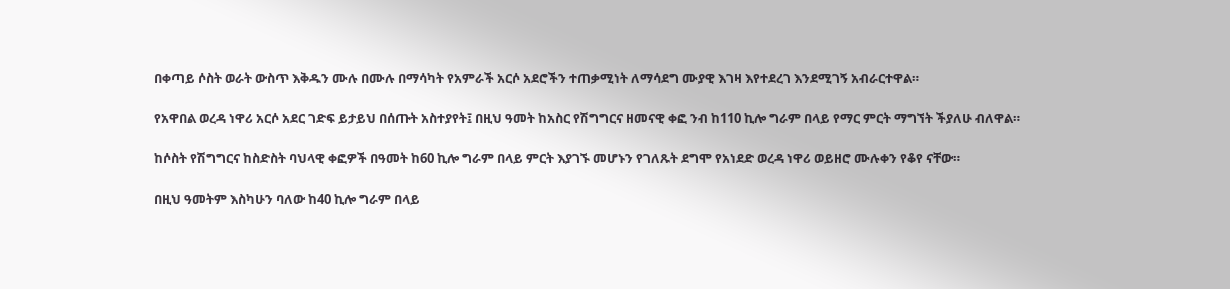በቀጣይ ሶስት ወራት ውስጥ እቅዱን ሙሉ በሙሉ በማሳካት የአምራች አርሶ አደሮችን ተጠቃሚነት ለማሳደግ ሙያዊ እገዛ እየተደረገ እንደሚገኝ አብራርተዋል።

የአዋበል ወረዳ ነዋሪ አርሶ አደር ገድፍ ይታይህ በሰጡት አስተያየት፤ በዚህ ዓመት ከአስር የሽግግርና ዘመናዊ ቀፎ ንብ ከ110 ኪሎ ግራም በላይ የማር ምርት ማግኘት ችያለሁ ብለዋል።

ከሶስት የሽግግርና ከስድስት ባህላዊ ቀፎዎች በዓመት ከ60 ኪሎ ግራም በላይ ምርት እያገኙ መሆኑን የገለጹት ደግሞ የአነደድ ወረዳ ነዋሪ ወይዘሮ ሙሉቀን የቆየ ናቸው።

በዚህ ዓመትም እስካሁን ባለው ከ40 ኪሎ ግራም በላይ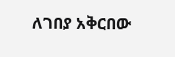ለገበያ አቅርበው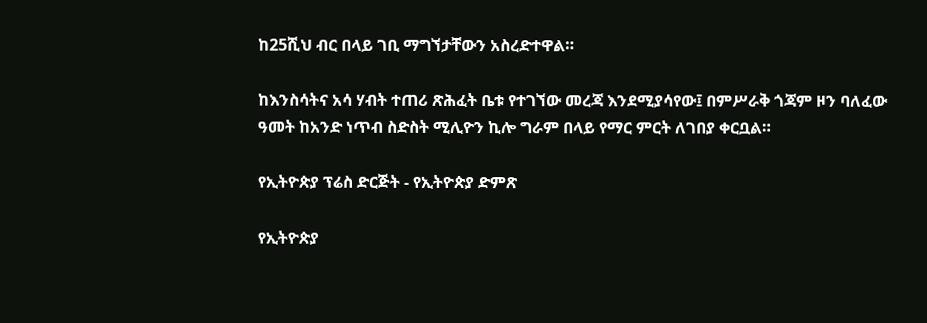ከ25ሺህ ብር በላይ ገቢ ማግኘታቸውን አስረድተዋል።

ከእንስሳትና አሳ ሃብት ተጠሪ ጽሕፈት ቤቱ የተገኘው መረጃ እንደሚያሳየው፤ በምሥራቅ ጎጃም ዞን ባለፈው ዓመት ከአንድ ነጥብ ስድስት ሚሊዮን ኪሎ ግራም በላይ የማር ምርት ለገበያ ቀርቧል።

የኢትዮጵያ ፕሬስ ድርጅት - የኢትዮጵያ ድምጽ

የኢትዮጵያ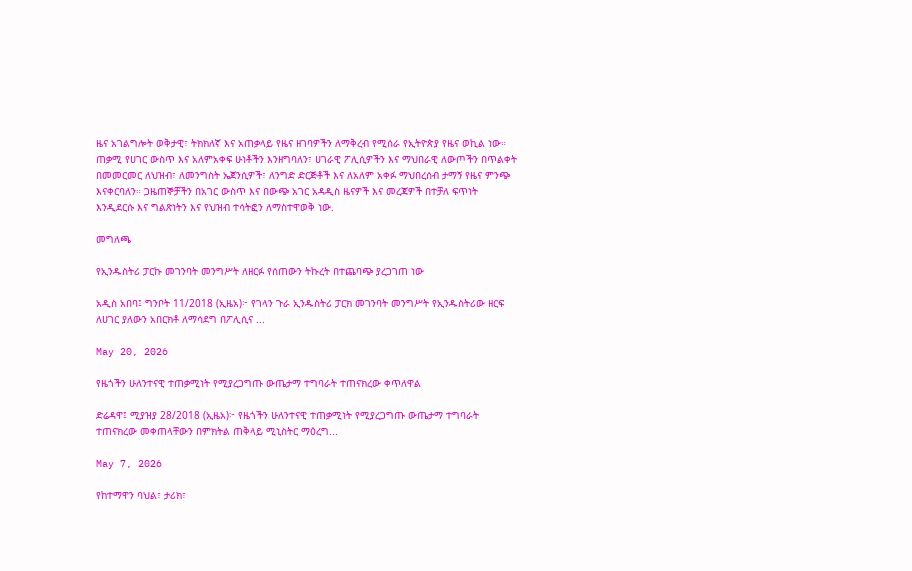ዜና አገልግሎት ወቅታዊ፣ ትክክለኛ እና አጠቃላይ የዜና ዘገባዎችን ለማቅረብ የሚሰራ የኢትዮጵያ የዜና ወኪል ነው። ጠቃሚ የሀገር ውስጥ እና አለምአቀፍ ሁነቶችን እንዘግባለን፣ ሀገራዊ ፖሊሲዎችን እና ማህበራዊ ለውጦችን በጥልቀት በመመርመር ለህዝብ፣ ለመንግስት ኤጀንሲዎች፣ ለንግድ ድርጅቶች እና ለአለም አቀፉ ማህበረሰብ ታማኝ የዜና ምንጭ እናቀርባለን። ጋዜጠኞቻችን በአገር ውስጥ እና በውጭ አገር አዳዲስ ዜናዎች እና መረጃዎች በተቻለ ፍጥነት እንዲደርሱ እና ግልጽነትን እና የህዝብ ተሳትፎን ለማስተዋወቅ ነው.

መግለጫ

የኢንዱስትሪ ፓርኩ መገንባት መንግሥት ለዘርፉ የሰጠውን ትኩረት በተጨባጭ ያረጋገጠ ነው

አዲስ አበባ፤ ግንቦት 11/2018 (ኢዜአ)፦ የገላን ጉራ ኢንዱስትሪ ፓርክ መገንባት መንግሥት የኢንዱስትሪው ዘርፍ ለሀገር ያለውን አበርክቶ ለማሳደግ በፖሊሲና ...

May 20, 2026

የዜጎችን ሁለንተናዊ ተጠቃሚነት የሚያረጋግጡ ውጤታማ ተግባራት ተጠናክረው ቀጥለዋል

ድሬዳዋ፤ ሚያዝያ 28/2018 (ኢዜአ)፦ የዜጎችን ሁለንተናዊ ተጠቃሚነት የሚያረጋግጡ ውጤታማ ተግባራት ተጠናክረው መቀጠላቸውን በምክትል ጠቅላይ ሚኒስትር ማዕረግ...

May 7, 2026

የከተማዋን ባህል፣ ታሪክ፣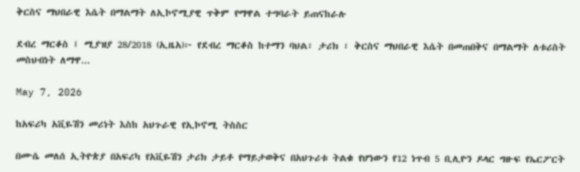ቅርስና ማህበራዊ እሴት በማልማት ለኢኮኖሚያዊ ጥቅም የማዋል ተግባራት ይጠናከራሉ

ደብረ ማርቆስ ፤ ሚያዝያ 28/2018 (ኢዜአ)፦ የደብረ ማርቆስ ከተማን ባህል፣ ታሪክ ፣ ቅርስና ማህበራዊ እሴት በመጠበቅና በማልማት ለቱሪስት መስህብነት ለማዋ...

May 7, 2026

ከአፍሪካ አቪዬሽን መሪነት እስከ አህጉራዊ የኢኮኖሚ ትስስር

በሙሴ መለሰ ኢትዮጵያ በአፍሪካ የአቪዬሽን ታሪክ ታይቶ የማይታወቅና በአህጉሪቱ ትልቁ የሆነውን የ12 ነጥብ 5 ቢሊዮን ዶላር ግዙፍ የኤርፖርት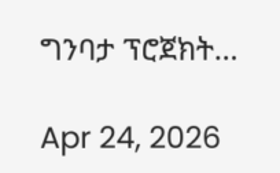ግንባታ ፕሮጀክት...

Apr 24, 2026